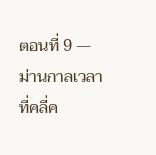ตอนที่ 9 — ม่านกาลเวลาที่คลี่ค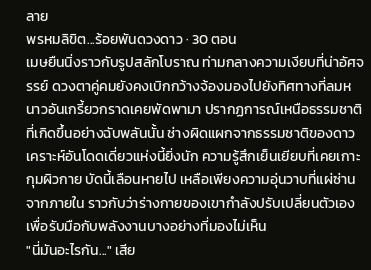ลาย
พรหมลิขิต...ร้อยพันดวงดาว · 30 ตอน
เมษยืนนิ่งราวกับรูปสลักโบราณ ท่ามกลางความเงียบที่น่าอัศจรรย์ ดวงตาคู่คมยังคงเบิกกว้างจ้องมองไปยังทิศทางที่ลมหนาวอันเกรี้ยวกราดเคยพัดพามา ปรากฏการณ์เหนือธรรมชาติที่เกิดขึ้นอย่างฉับพลันนั้น ช่างผิดแผกจากธรรมชาติของดาวเคราะห์อันโดดเดี่ยวแห่งนี้ยิ่งนัก ความรู้สึกเย็นเยียบที่เคยเกาะกุมผิวกาย บัดนี้เลือนหายไป เหลือเพียงความอุ่นวาบที่แผ่ซ่านจากภายใน ราวกับว่าร่างกายของเขากำลังปรับเปลี่ยนตัวเองเพื่อรับมือกับพลังงานบางอย่างที่มองไม่เห็น
"นี่มันอะไรกัน..." เสีย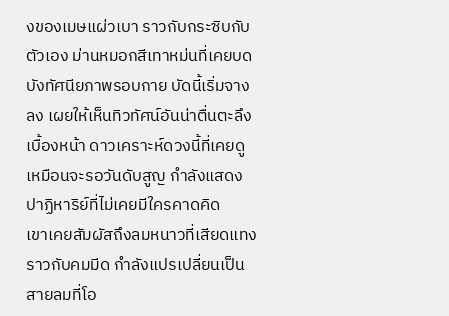งของเมษแผ่วเบา ราวกับกระซิบกับตัวเอง ม่านหมอกสีเทาหม่นที่เคยบดบังทัศนียภาพรอบกาย บัดนี้เริ่มจางลง เผยให้เห็นทิวทัศน์อันน่าตื่นตะลึงเบื้องหน้า ดาวเคราะห์ดวงนี้ที่เคยดูเหมือนจะรอวันดับสูญ กำลังแสดงปาฏิหาริย์ที่ไม่เคยมีใครคาดคิด
เขาเคยสัมผัสถึงลมหนาวที่เสียดแทงราวกับคมมีด กำลังแปรเปลี่ยนเป็นสายลมที่โอ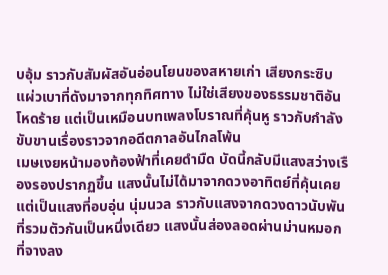บอุ้ม ราวกับสัมผัสอันอ่อนโยนของสหายเก่า เสียงกระซิบแผ่วเบาที่ดังมาจากทุกทิศทาง ไม่ใช่เสียงของธรรมชาติอันโหดร้าย แต่เป็นเหมือนบทเพลงโบราณที่คุ้นหู ราวกับกำลังขับขานเรื่องราวจากอดีตกาลอันไกลโพ้น
เมษเงยหน้ามองท้องฟ้าที่เคยดำมืด บัดนี้กลับมีแสงสว่างเรืองรองปรากฏขึ้น แสงนั้นไม่ได้มาจากดวงอาทิตย์ที่คุ้นเคย แต่เป็นแสงที่อบอุ่น นุ่มนวล ราวกับแสงจากดวงดาวนับพันที่รวมตัวกันเป็นหนึ่งเดียว แสงนั้นส่องลอดผ่านม่านหมอกที่จางลง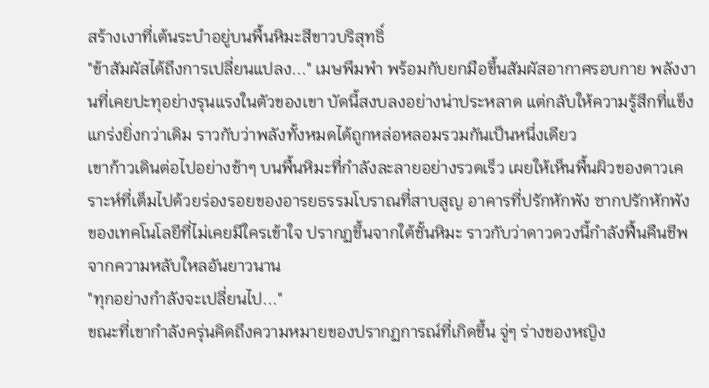สร้างเงาที่เต้นระบำอยู่บนพื้นหิมะสีขาวบริสุทธิ์
"ข้าสัมผัสได้ถึงการเปลี่ยนแปลง..." เมษพึมพำ พร้อมกับยกมือขึ้นสัมผัสอากาศรอบกาย พลังงานที่เคยปะทุอย่างรุนแรงในตัวของเขา บัดนี้สงบลงอย่างน่าประหลาด แต่กลับให้ความรู้สึกที่แข็งแกร่งยิ่งกว่าเดิม ราวกับว่าพลังทั้งหมดได้ถูกหล่อหลอมรวมกันเป็นหนึ่งเดียว
เขาก้าวเดินต่อไปอย่างช้าๆ บนพื้นหิมะที่กำลังละลายอย่างรวดเร็ว เผยให้เห็นพื้นผิวของดาวเคราะห์ที่เต็มไปด้วยร่องรอยของอารยธรรมโบราณที่สาบสูญ อาคารที่ปรักหักพัง ซากปรักหักพังของเทคโนโลยีที่ไม่เคยมีใครเข้าใจ ปรากฏขึ้นจากใต้ชั้นหิมะ ราวกับว่าดาวดวงนี้กำลังฟื้นคืนชีพจากความหลับใหลอันยาวนาน
"ทุกอย่างกำลังจะเปลี่ยนไป..."
ขณะที่เขากำลังครุ่นคิดถึงความหมายของปรากฏการณ์ที่เกิดขึ้น จู่ๆ ร่างของหญิง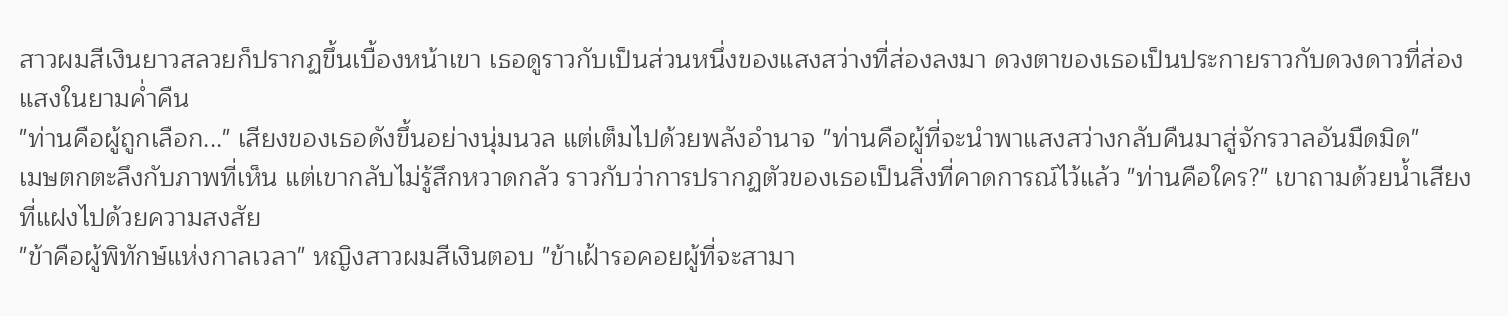สาวผมสีเงินยาวสลวยก็ปรากฏขึ้นเบื้องหน้าเขา เธอดูราวกับเป็นส่วนหนึ่งของแสงสว่างที่ส่องลงมา ดวงตาของเธอเป็นประกายราวกับดวงดาวที่ส่องแสงในยามค่ำคืน
"ท่านคือผู้ถูกเลือก..." เสียงของเธอดังขึ้นอย่างนุ่มนวล แต่เต็มไปด้วยพลังอำนาจ "ท่านคือผู้ที่จะนำพาแสงสว่างกลับคืนมาสู่จักรวาลอันมืดมิด"
เมษตกตะลึงกับภาพที่เห็น แต่เขากลับไม่รู้สึกหวาดกลัว ราวกับว่าการปรากฏตัวของเธอเป็นสิ่งที่คาดการณ์ไว้แล้ว "ท่านคือใคร?" เขาถามด้วยน้ำเสียงที่แฝงไปด้วยความสงสัย
"ข้าคือผู้พิทักษ์แห่งกาลเวลา" หญิงสาวผมสีเงินตอบ "ข้าเฝ้ารอคอยผู้ที่จะสามา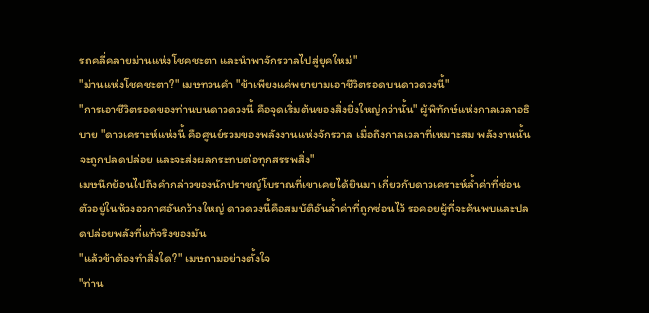รถคลี่คลายม่านแห่งโชคชะตา และนำพาจักรวาลไปสู่ยุคใหม่"
"ม่านแห่งโชคชะตา?" เมษทวนคำ "ข้าเพียงแค่พยายามเอาชีวิตรอดบนดาวดวงนี้"
"การเอาชีวิตรอดของท่านบนดาวดวงนี้ คือจุดเริ่มต้นของสิ่งยิ่งใหญ่กว่านั้น" ผู้พิทักษ์แห่งกาลเวลาอธิบาย "ดาวเคราะห์แห่งนี้ คือศูนย์รวมของพลังงานแห่งจักรวาล เมื่อถึงกาลเวลาที่เหมาะสม พลังงานนั้นจะถูกปลดปล่อย และจะส่งผลกระทบต่อทุกสรรพสิ่ง"
เมษนึกย้อนไปถึงคำกล่าวของนักปราชญ์โบราณที่เขาเคยได้ยินมา เกี่ยวกับดาวเคราะห์ล้ำค่าที่ซ่อนตัวอยู่ในห้วงอวกาศอันกว้างใหญ่ ดาวดวงนี้คือสมบัติอันล้ำค่าที่ถูกซ่อนไว้ รอคอยผู้ที่จะค้นพบและปลดปล่อยพลังที่แท้จริงของมัน
"แล้วข้าต้องทำสิ่งใด?" เมษถามอย่างตั้งใจ
"ท่าน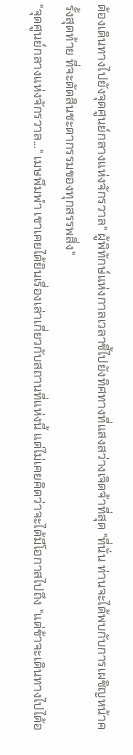ต้องเดินทางไปยังจุดศูนย์กลางแห่งจักรวาล" ผู้พิทักษ์แห่งกาลเวลาชี้ไปยังทิศทางที่แสงสว่างเจิดจ้าที่สุด "ที่นั่น ท่านจะได้พบกับการเผชิญหน้าครั้งสุดท้าย ที่จะตัดสินชะตากรรมของทุกสรรพสิ่ง"
"จุดศูนย์กลางแห่งจักรวาล..." เมษพึมพำ เขาเคยได้ยินเรื่องเล่าเกี่ยวกับสถานที่แห่งนี้ แต่ไม่เคยคิดว่าจะได้มีโอกาสไปถึง "แต่ข้าจะเดินทางไปได้อ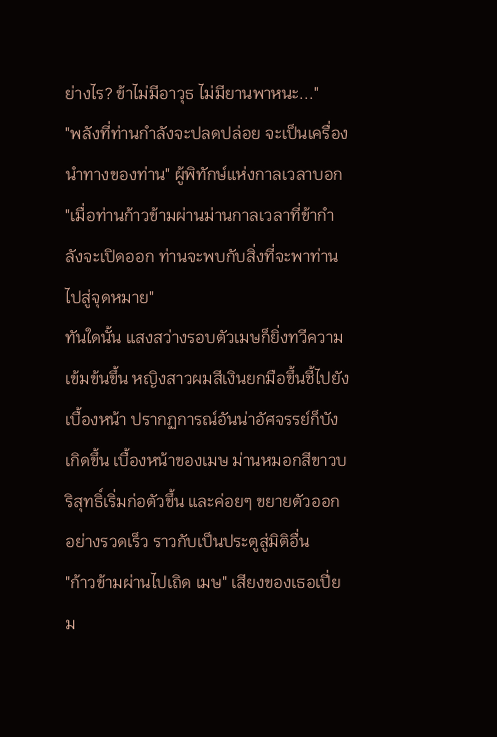ย่างไร? ข้าไม่มีอาวุธ ไม่มียานพาหนะ..."
"พลังที่ท่านกำลังจะปลดปล่อย จะเป็นเครื่องนำทางของท่าน" ผู้พิทักษ์แห่งกาลเวลาบอก "เมื่อท่านก้าวข้ามผ่านม่านกาลเวลาที่ข้ากำลังจะเปิดออก ท่านจะพบกับสิ่งที่จะพาท่านไปสู่จุดหมาย"
ทันใดนั้น แสงสว่างรอบตัวเมษก็ยิ่งทวีความเข้มข้นขึ้น หญิงสาวผมสีเงินยกมือขึ้นชี้ไปยังเบื้องหน้า ปรากฏการณ์อันน่าอัศจรรย์ก็บังเกิดขึ้น เบื้องหน้าของเมษ ม่านหมอกสีขาวบริสุทธิ์เริ่มก่อตัวขึ้น และค่อยๆ ขยายตัวออกอย่างรวดเร็ว ราวกับเป็นประตูสู่มิติอื่น
"ก้าวข้ามผ่านไปเถิด เมษ" เสียงของเธอเปี่ยม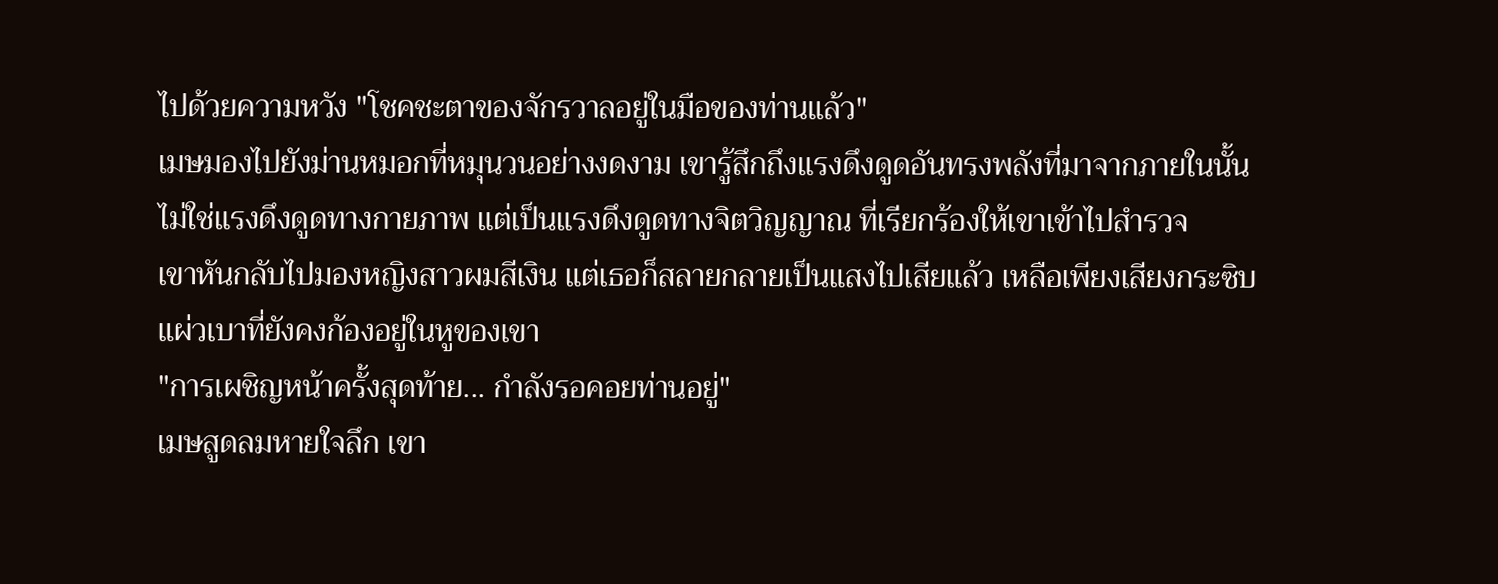ไปด้วยความหวัง "โชคชะตาของจักรวาลอยู่ในมือของท่านแล้ว"
เมษมองไปยังม่านหมอกที่หมุนวนอย่างงดงาม เขารู้สึกถึงแรงดึงดูดอันทรงพลังที่มาจากภายในนั้น ไม่ใช่แรงดึงดูดทางกายภาพ แต่เป็นแรงดึงดูดทางจิตวิญญาณ ที่เรียกร้องให้เขาเข้าไปสำรวจ
เขาหันกลับไปมองหญิงสาวผมสีเงิน แต่เธอก็สลายกลายเป็นแสงไปเสียแล้ว เหลือเพียงเสียงกระซิบแผ่วเบาที่ยังคงก้องอยู่ในหูของเขา
"การเผชิญหน้าครั้งสุดท้าย... กำลังรอคอยท่านอยู่"
เมษสูดลมหายใจลึก เขา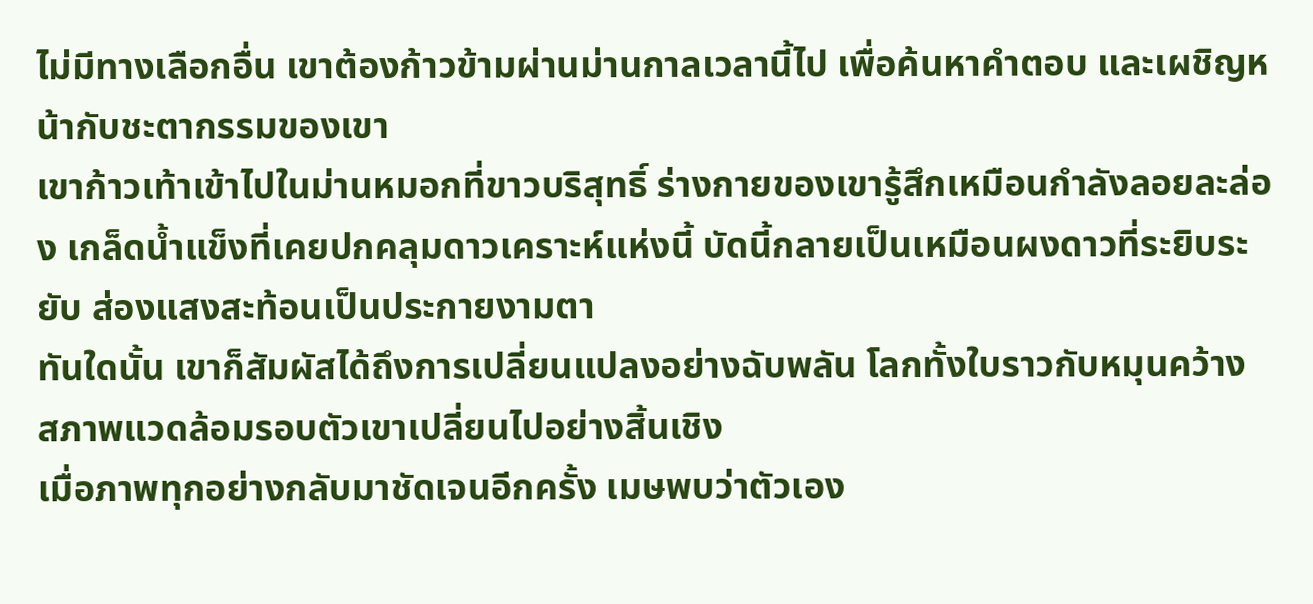ไม่มีทางเลือกอื่น เขาต้องก้าวข้ามผ่านม่านกาลเวลานี้ไป เพื่อค้นหาคำตอบ และเผชิญหน้ากับชะตากรรมของเขา
เขาก้าวเท้าเข้าไปในม่านหมอกที่ขาวบริสุทธิ์ ร่างกายของเขารู้สึกเหมือนกำลังลอยละล่อง เกล็ดน้ำแข็งที่เคยปกคลุมดาวเคราะห์แห่งนี้ บัดนี้กลายเป็นเหมือนผงดาวที่ระยิบระยับ ส่องแสงสะท้อนเป็นประกายงามตา
ทันใดนั้น เขาก็สัมผัสได้ถึงการเปลี่ยนแปลงอย่างฉับพลัน โลกทั้งใบราวกับหมุนคว้าง สภาพแวดล้อมรอบตัวเขาเปลี่ยนไปอย่างสิ้นเชิง
เมื่อภาพทุกอย่างกลับมาชัดเจนอีกครั้ง เมษพบว่าตัวเอง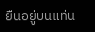ยืนอยู่บนแท่น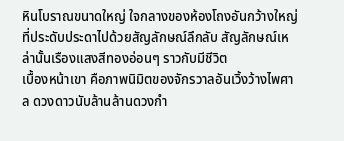หินโบราณขนาดใหญ่ ใจกลางของห้องโถงอันกว้างใหญ่ที่ประดับประดาไปด้วยสัญลักษณ์ลึกลับ สัญลักษณ์เหล่านั้นเรืองแสงสีทองอ่อนๆ ราวกับมีชีวิต
เบื้องหน้าเขา คือภาพนิมิตของจักรวาลอันเวิ้งว้างไพศาล ดวงดาวนับล้านล้านดวงกำ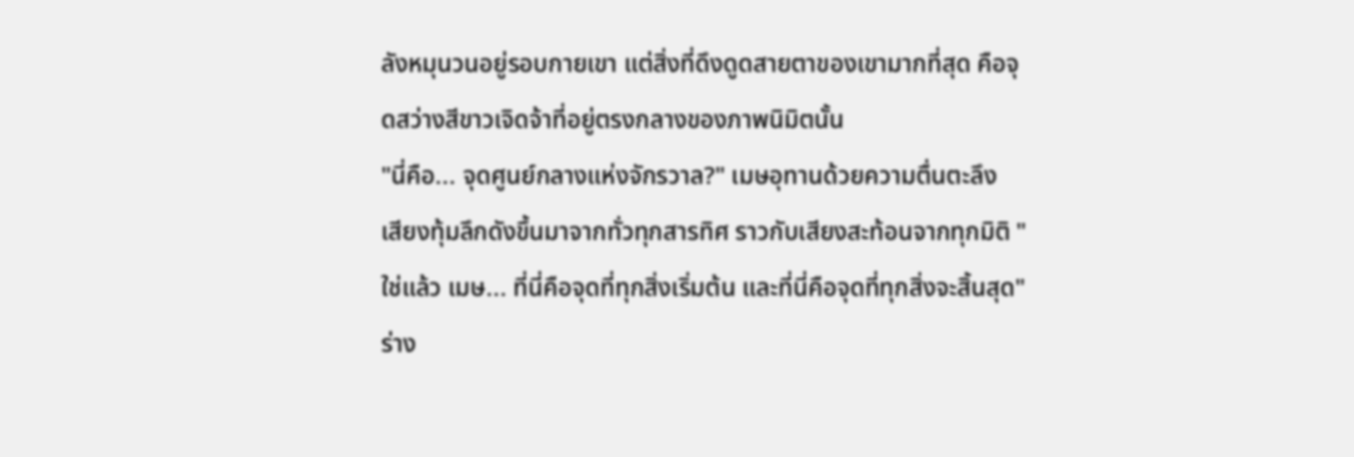ลังหมุนวนอยู่รอบกายเขา แต่สิ่งที่ดึงดูดสายตาของเขามากที่สุด คือจุดสว่างสีขาวเจิดจ้าที่อยู่ตรงกลางของภาพนิมิตนั้น
"นี่คือ... จุดศูนย์กลางแห่งจักรวาล?" เมษอุทานด้วยความตื่นตะลึง
เสียงทุ้มลึกดังขึ้นมาจากทั่วทุกสารทิศ ราวกับเสียงสะท้อนจากทุกมิติ "ใช่แล้ว เมษ... ที่นี่คือจุดที่ทุกสิ่งเริ่มต้น และที่นี่คือจุดที่ทุกสิ่งจะสิ้นสุด"
ร่าง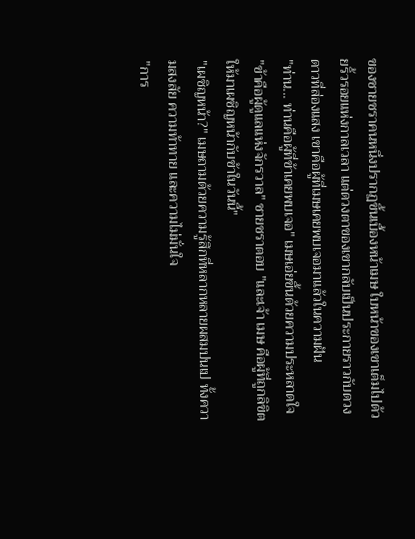ของชายชราคนหนึ่งปรากฏขึ้นเบื้องหน้าเมษ ใบหน้าของเขาเต็มไปด้วยริ้วรอยแห่งกาลเวลา แต่ดวงตาของเขากลับเป็นประกายราวกับดวงดาวที่ส่องแสง เขาคือผู้ที่เมษเคยพบเจอมาแล้วในความฝัน
"ท่าน... ท่านคือผู้ที่ข้าเคยพบเจอ" เมษเอ่ยขึ้นด้วยความประหลาดใจ
"ข้าคือผู้ดูแลแห่งจักรวาล" ชายชราตอบ "และเจ้า เมษ คือผู้ที่ถูกลิขิตให้มาเผชิญหน้ากับข้าในวันนี้"
"เผชิญหน้า?" เมษถามด้วยความรู้สึกที่หลากหลายผสมปนเป ทั้งความสงสัย ความท้าทาย และความไม่มั่นใจ
"การ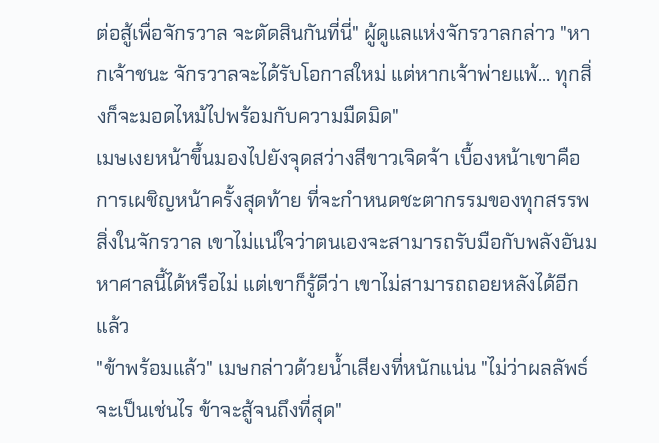ต่อสู้เพื่อจักรวาล จะตัดสินกันที่นี่" ผู้ดูแลแห่งจักรวาลกล่าว "หากเจ้าชนะ จักรวาลจะได้รับโอกาสใหม่ แต่หากเจ้าพ่ายแพ้... ทุกสิ่งก็จะมอดไหม้ไปพร้อมกับความมืดมิด"
เมษเงยหน้าขึ้นมองไปยังจุดสว่างสีขาวเจิดจ้า เบื้องหน้าเขาคือการเผชิญหน้าครั้งสุดท้าย ที่จะกำหนดชะตากรรมของทุกสรรพสิ่งในจักรวาล เขาไม่แน่ใจว่าตนเองจะสามารถรับมือกับพลังอันมหาศาลนี้ได้หรือไม่ แต่เขาก็รู้ดีว่า เขาไม่สามารถถอยหลังได้อีกแล้ว
"ข้าพร้อมแล้ว" เมษกล่าวด้วยน้ำเสียงที่หนักแน่น "ไม่ว่าผลลัพธ์จะเป็นเช่นไร ข้าจะสู้จนถึงที่สุด"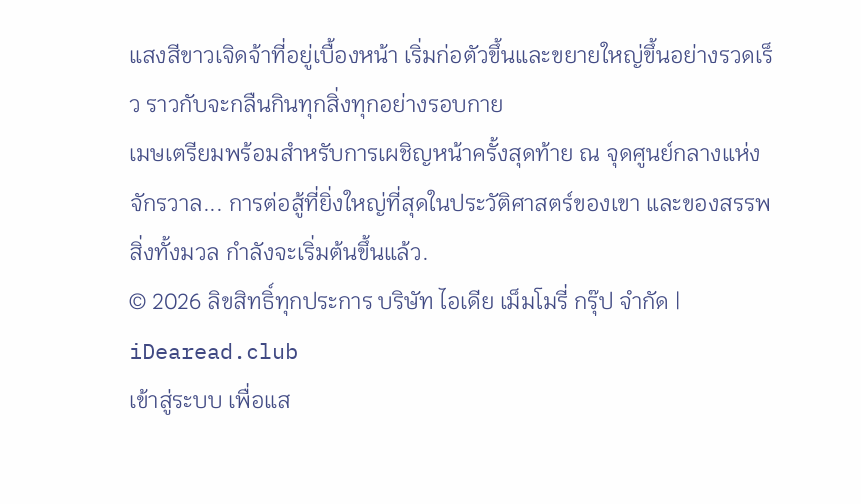แสงสีขาวเจิดจ้าที่อยู่เบื้องหน้า เริ่มก่อตัวขึ้นและขยายใหญ่ขึ้นอย่างรวดเร็ว ราวกับจะกลืนกินทุกสิ่งทุกอย่างรอบกาย
เมษเตรียมพร้อมสำหรับการเผชิญหน้าครั้งสุดท้าย ณ จุดศูนย์กลางแห่งจักรวาล... การต่อสู้ที่ยิ่งใหญ่ที่สุดในประวัติศาสตร์ของเขา และของสรรพสิ่งทั้งมวล กำลังจะเริ่มต้นขึ้นแล้ว.
© 2026 ลิขสิทธิ์ทุกประการ บริษัท ไอเดีย เม็มโมรี่ กรุ๊ป จำกัด | iDearead.club
เข้าสู่ระบบ เพื่อแส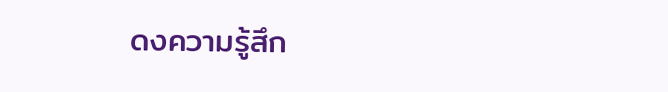ดงความรู้สึก